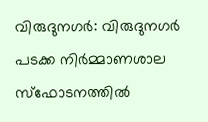വിരുദുനഗർ: വിരുദുനഗർ പടക്ക നിർമ്മാണശാല സ്ഫോടനത്തിൽ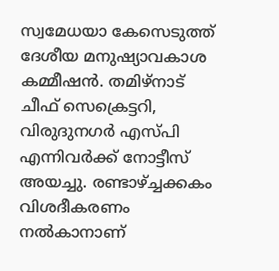സ്വമേധയാ കേസെടുത്ത് ദേശീയ മനുഷ്യാവകാശ കമ്മീഷൻ. തമിഴ്നാട് ചീഫ് സെക്രെട്ടറി, വിരുദുനഗർ എസ്പി എന്നിവർക്ക് നോട്ടീസ് അയച്ചു. രണ്ടാഴ്ച്ചക്കകം വിശദീകരണം നൽകാനാണ്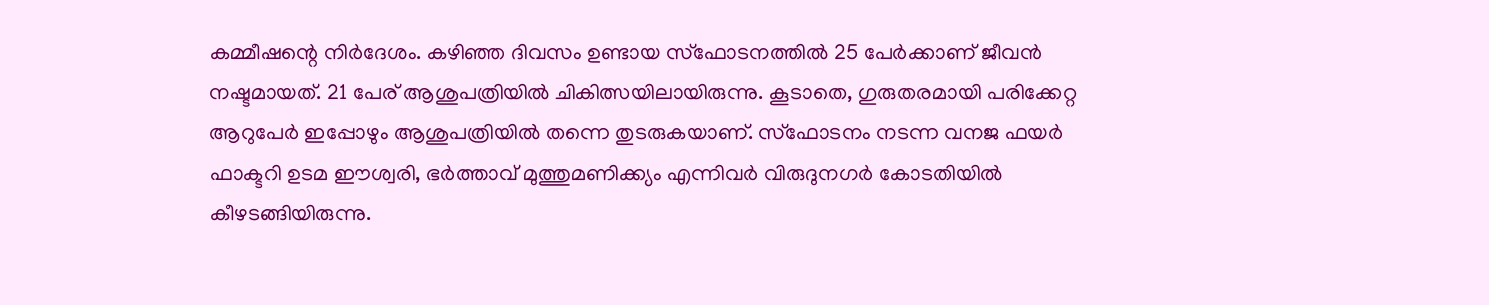കമ്മീഷന്റെ നിർദേശം. കഴിഞ്ഞ ദിവസം ഉണ്ടായ സ്ഫോടനത്തിൽ 25 പേർക്കാണ് ജീവൻ നഷ്ടമായത്. 21 പേര് ആശുപത്രിയിൽ ചികിത്സയിലായിരുന്നു. കൂടാതെ, ഗുരുതരമായി പരിക്കേറ്റ ആറുപേർ ഇപ്പോഴും ആശുപത്രിയിൽ തന്നെ തുടരുകയാണ്. സ്ഫോടനം നടന്ന വനജ ഫയർ ഫാക്ടറി ഉടമ ഈശ്വരി, ഭർത്താവ് മുത്തുമണിക്ക്യം എന്നിവർ വിരുദുനഗർ കോടതിയിൽ കീഴടങ്ങിയിരുന്നു.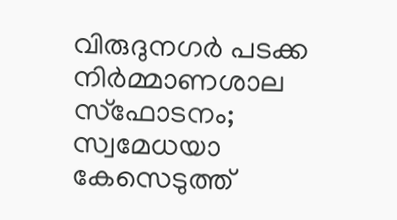വിരുദുനഗർ പടക്ക നിർമ്മാണശാല സ്ഫോടനം; സ്വമേധയാ കേസെടുത്ത്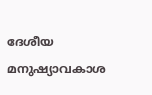ദേശീയ മനുഷ്യാവകാശ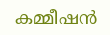കമ്മീഷൻ